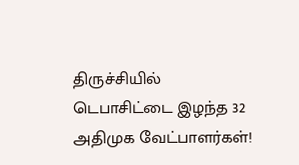திருச்சியில் டெபாசிட்டை இழந்த 32 அதிமுக வேட்பாளர்கள்!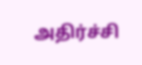அதிர்ச்சி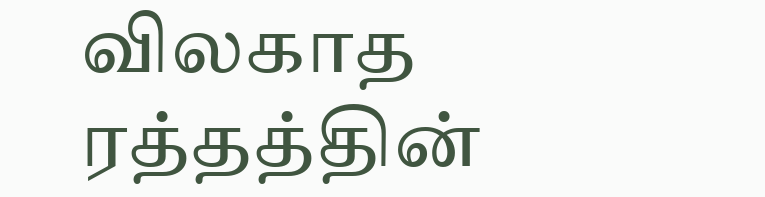விலகாத ரத்தத்தின்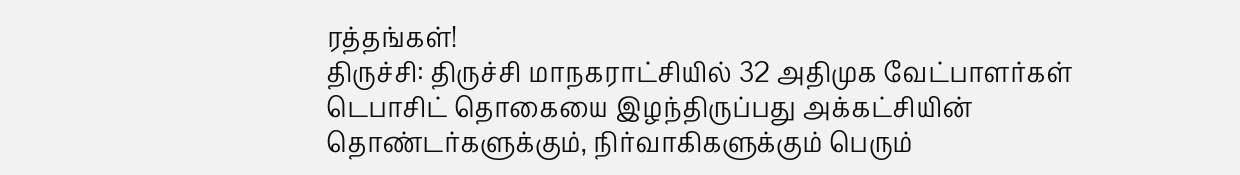ரத்தங்கள்!
திருச்சி: திருச்சி மாநகராட்சியில் 32 அதிமுக வேட்பாளர்கள் டெபாசிட் தொகையை இழந்திருப்பது அக்கட்சியின் தொண்டர்களுக்கும், நிர்வாகிகளுக்கும் பெரும்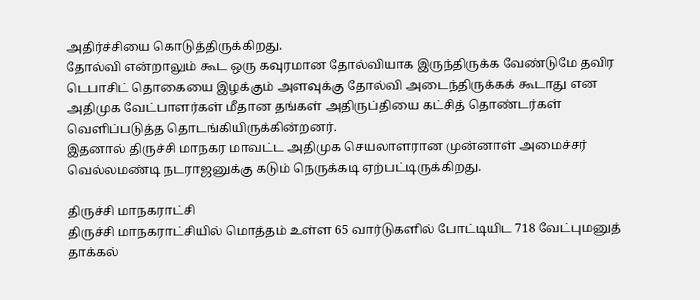அதிர்ச்சியை கொடுத்திருக்கிறது.
தோல்வி என்றாலும் கூட ஒரு கவுரமான தோல்வியாக இருந்திருக்க வேண்டுமே தவிர டெபாசிட் தொகையை இழக்கும் அளவுக்கு தோல்வி அடைந்திருக்கக் கூடாது என அதிமுக வேட்பாளர்கள் மீதான தங்கள் அதிருப்தியை கட்சித் தொண்டர்கள் வெளிப்படுத்த தொடங்கியிருக்கின்றனர்.
இதனால் திருச்சி மாநகர மாவட்ட அதிமுக செயலாளரான முன்னாள் அமைச்சர் வெல்லமண்டி நடராஜனுக்கு கடும் நெருக்கடி ஏற்பட்டிருக்கிறது.

திருச்சி மாநகராட்சி
திருச்சி மாநகராட்சியில் மொத்தம் உள்ள 65 வார்டுகளில் போட்டியிட 718 வேட்புமனுத் தாக்கல்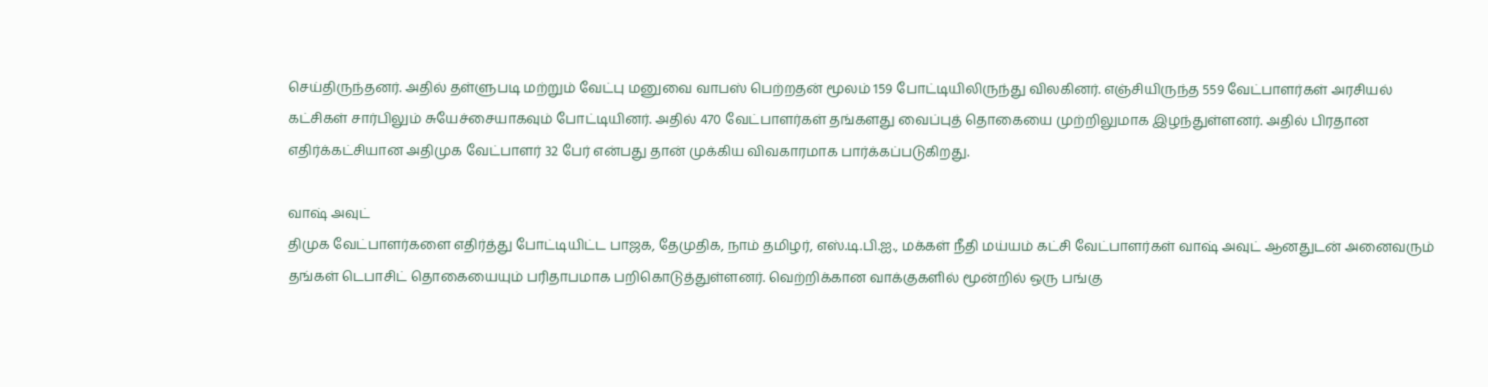செய்திருந்தனர். அதில் தள்ளுபடி மற்றும் வேட்பு மனுவை வாபஸ் பெற்றதன் மூலம் 159 போட்டியிலிருந்து விலகினர். எஞ்சியிருந்த 559 வேட்பாளர்கள் அரசியல் கட்சிகள் சார்பிலும் சுயேச்சையாகவும் போட்டியினர். அதில் 470 வேட்பாளர்கள் தங்களது வைப்புத் தொகையை முற்றிலுமாக இழந்துள்ளனர். அதில் பிரதான எதிர்க்கட்சியான அதிமுக வேட்பாளர் 32 பேர் என்பது தான் முக்கிய விவகாரமாக பார்க்கப்படுகிறது.

வாஷ் அவுட்
திமுக வேட்பாளர்களை எதிர்த்து போட்டியிட்ட பாஜக, தேமுதிக, நாம் தமிழர், எஸ்.டி.பி.ஐ., மக்கள் நீதி மய்யம் கட்சி வேட்பாளர்கள் வாஷ் அவுட் ஆனதுடன் அனைவரும் தங்கள் டெபாசிட் தொகையையும் பரிதாபமாக பறிகொடுத்துள்ளனர். வெற்றிக்கான வாக்குகளில் மூன்றில் ஒரு பங்கு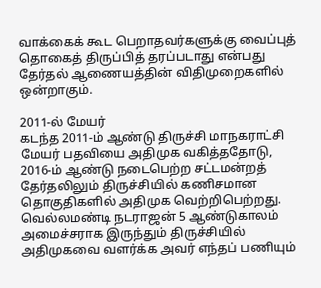வாக்கைக் கூட பெறாதவர்களுக்கு வைப்புத் தொகைத் திருப்பித் தரப்படாது என்பது தேர்தல் ஆணையத்தின் விதிமுறைகளில் ஒன்றாகும்.

2011-ல் மேயர்
கடந்த 2011-ம் ஆண்டு திருச்சி மாநகராட்சி மேயர் பதவியை அதிமுக வகித்ததோடு, 2016-ம் ஆண்டு நடைபெற்ற சட்டமன்றத் தேர்தலிலும் திருச்சியில் கணிசமான தொகுதிகளில் அதிமுக வெற்றிபெற்றது. வெல்லமண்டி நடராஜன் 5 ஆண்டுகாலம் அமைச்சராக இருந்தும் திருச்சியில் அதிமுகவை வளர்க்க அவர் எந்தப் பணியும்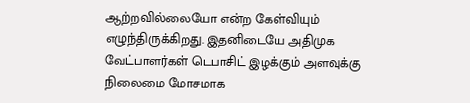ஆற்றவில்லையோ என்ற கேள்வியும் எழுந்திருக்கிறது. இதனிடையே அதிமுக வேட்பாளர்கள் டெபாசிட் இழக்கும் அளவுக்கு நிலைமை மோசமாக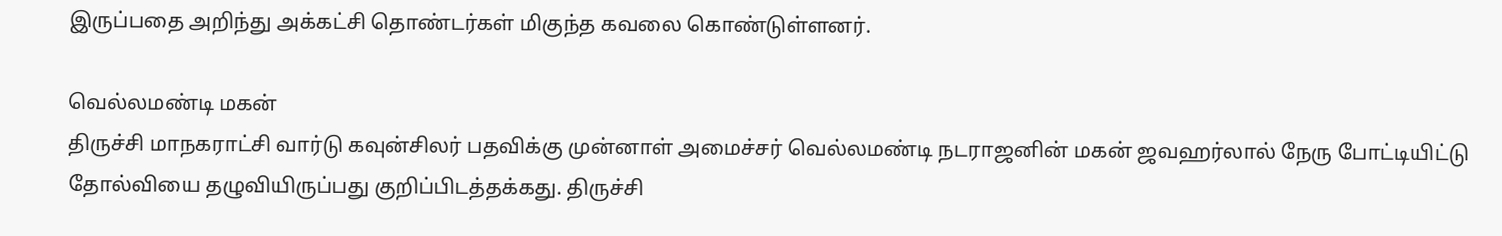இருப்பதை அறிந்து அக்கட்சி தொண்டர்கள் மிகுந்த கவலை கொண்டுள்ளனர்.

வெல்லமண்டி மகன்
திருச்சி மாநகராட்சி வார்டு கவுன்சிலர் பதவிக்கு முன்னாள் அமைச்சர் வெல்லமண்டி நடராஜனின் மகன் ஜவஹர்லால் நேரு போட்டியிட்டு தோல்வியை தழுவியிருப்பது குறிப்பிடத்தக்கது. திருச்சி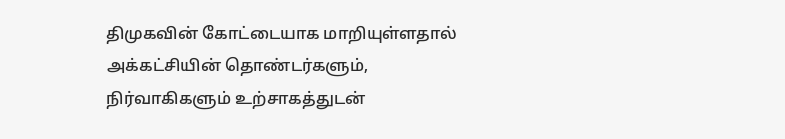திமுகவின் கோட்டையாக மாறியுள்ளதால் அக்கட்சியின் தொண்டர்களும், நிர்வாகிகளும் உற்சாகத்துடன்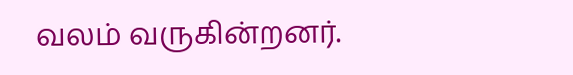வலம் வருகின்றனர்.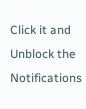Click it and Unblock the Notifications